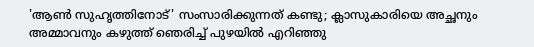'ആണ്‍ സുഹൃത്തിനോട്' സംസാരിക്കുന്നത് കണ്ടു; ക്ലാസുകാരിയെ അച്ഛനും അമ്മാവനും കഴുത്ത് ഞെരിച്ച് പുഴയില്‍ എറിഞ്ഞു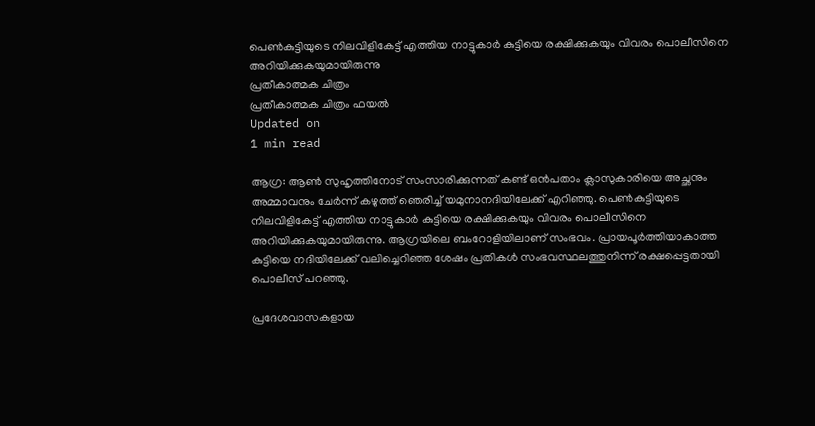പെണ്‍കുട്ടിയുടെ നിലവിളികേട്ട് എത്തിയ നാട്ടുകാര്‍ കുട്ടിയെ രക്ഷിക്കുകയും വിവരം പൊലീസിനെ അറിയിക്കുകയുമായിരുന്നു
പ്രതീകാത്മക ചിത്രം
പ്രതീകാത്മക ചിത്രം ഫയല്‍
Updated on
1 min read

ആഗ്ര: ആണ്‍ സുഹൃത്തിനോട് സംസാരിക്കുന്നത് കണ്ട് ഒന്‍പതാം ക്ലാസുകാരിയെ അച്ഛനും അമ്മാവനും ചേര്‍ന്ന് കഴുത്ത് ഞെരിച്ച് യമുനാനദിയിലേക്ക് എറിഞ്ഞു. പെണ്‍കുട്ടിയുടെ നിലവിളികേട്ട് എത്തിയ നാട്ടുകാര്‍ കുട്ടിയെ രക്ഷിക്കുകയും വിവരം പൊലീസിനെ അറിയിക്കുകയുമായിരുന്നു. ആഗ്രയിലെ ബംറോളിയിലാണ് സംഭവം. പ്രായപൂര്‍ത്തിയാകാത്ത കുട്ടിയെ നദിയിലേക്ക് വലിച്ചെറിഞ്ഞ ശേഷം പ്രതികള്‍ സംഭവസ്ഥലത്തുനിന്ന് രക്ഷപ്പെട്ടതായി പൊലീസ് പറഞ്ഞു.

പ്രദേശവാസകളായ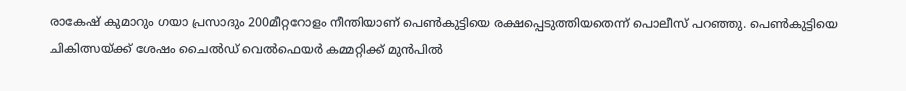രാകേഷ് കുമാറും ഗയാ പ്രസാദും 200മീറ്ററോളം നീന്തിയാണ് പെണ്‍കുട്ടിയെ രക്ഷപ്പെടുത്തിയതെന്ന് പൊലീസ് പറഞ്ഞു. പെണ്‍കുട്ടിയെ ചികിത്സയ്ക്ക് ശേഷം ചൈല്‍ഡ് വെല്‍ഫെയര്‍ കമ്മറ്റിക്ക് മുന്‍പില്‍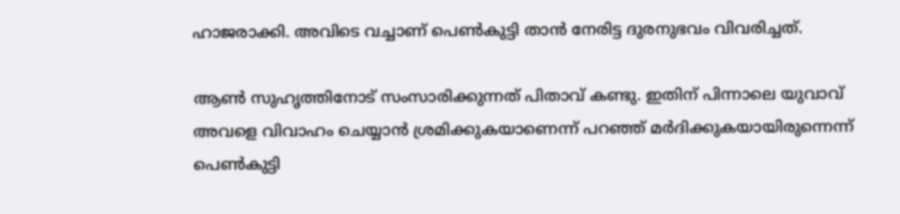ഹാജരാക്കി. അവിടെ വച്ചാണ് പെണ്‍കുട്ടി താന്‍ നേരിട്ട ദുരനുഭവം വിവരിച്ചത്.

ആണ്‍ സുഹൃത്തിനോട് സംസാരിക്കുന്നത് പിതാവ് കണ്ടു. ഇതിന് പിന്നാലെ യുവാവ് അവളെ വിവാഹം ചെയ്യാന്‍ ശ്രമിക്കുകയാണെന്ന് പറഞ്ഞ് മര്‍ദിക്കുകയായിരുന്നെന്ന് പെണ്‍കുട്ടി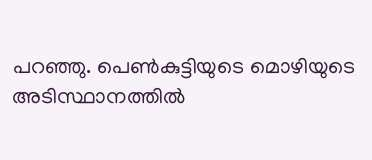പറഞ്ഞു. പെണ്‍കുട്ടിയുടെ മൊഴിയുടെ അടിസ്ഥാനത്തില്‍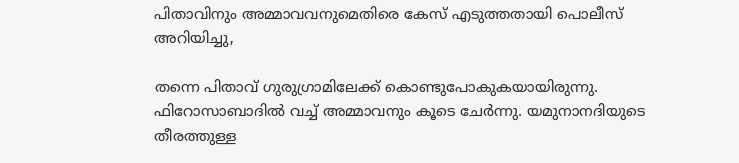പിതാവിനും അമ്മാവവനുമെതിരെ കേസ് എടുത്തതായി പൊലീസ് അറിയിച്ചു,

തന്നെ പിതാവ് ഗുരുഗ്രാമിലേക്ക് കൊണ്ടുപോകുകയായിരുന്നു. ഫിറോസാബാദില്‍ വച്ച് അമ്മാവനും കൂടെ ചേര്‍ന്നു. യമുനാനദിയുടെ തീരത്തുള്ള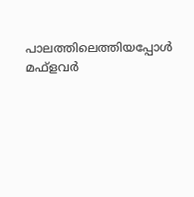പാലത്തിലെത്തിയപ്പോള്‍ മഫ്‌ളവര്‍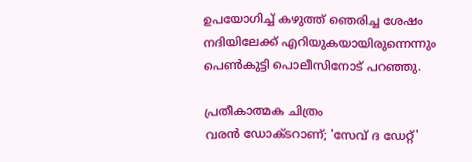ഉപയോഗിച്ച് കഴുത്ത് ഞെരിച്ച ശേഷം നദിയിലേക്ക് എറിയുകയായിരുന്നെന്നും പെണ്‍കുട്ടി പൊലീസിനോട് പറഞ്ഞു.

പ്രതീകാത്മക ചിത്രം
വരന്‍ ഡോക്ടറാണ്; 'സേവ് ദ ഡേറ്റ്'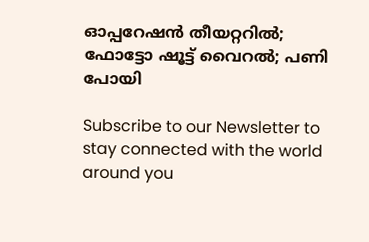ഓപ്പറേഷന്‍ തീയറ്ററില്‍; ഫോട്ടോ ഷൂട്ട് വൈറല്‍; പണി പോയി

Subscribe to our Newsletter to stay connected with the world around you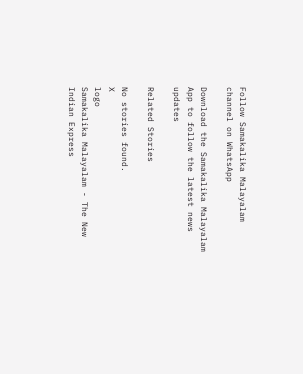Follow Samakalika Malayalam channel on WhatsApp

Download the Samakalika Malayalam App to follow the latest news updates

Related Stories

No stories found.
X
logo
Samakalika Malayalam - The New Indian Express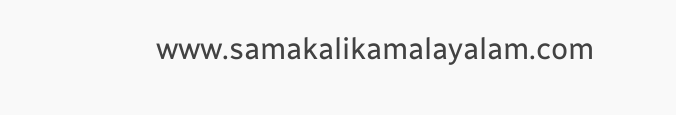www.samakalikamalayalam.com